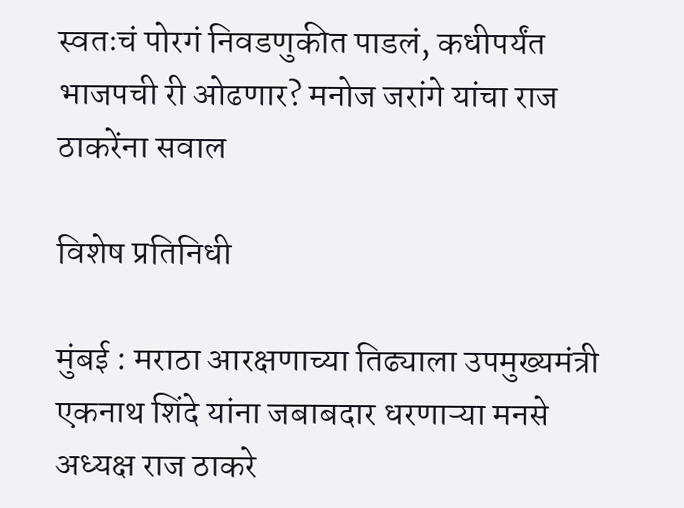स्वतःचं पोरगं निवडणुकीत पाडलं, कधीपर्यंत भाजपची री ओढणार? मनोज जरांगे यांचा राज ठाकरेंना सवाल

विशेष प्रतिनिधी

मुंबई : मराठा आरक्षणाच्या तिढ्याला उपमुख्यमंत्री एकनाथ शिंदे यांना जबाबदार धरणाऱ्या मनसे अध्यक्ष राज ठाकरे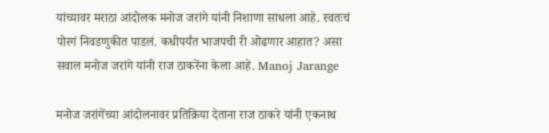यांच्यावर मराठा आंदोलक मनोज जरांगे यांनी निशाणा साधला आहे. स्वतःचं पोरगं निवडणुकीत पाडलं. कधीपर्यंत भाजपची री ओढणार आहात? असा सवाल मनोज जरांगे यांनी राज ठाकरेंना केला आहे. Manoj Jarange

मनोज जरांगेंच्या आंदोलनावर प्रतिक्रिया देताना राज ठाकरे यांनी एकनाथ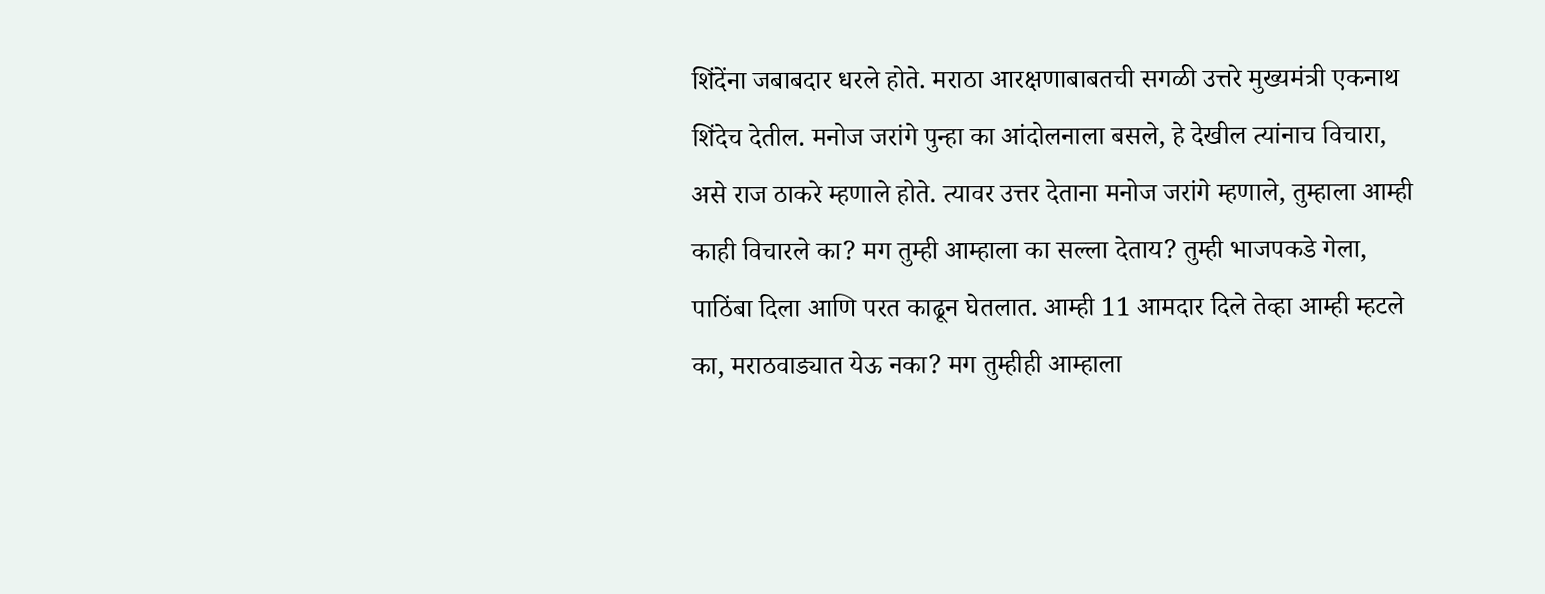शिंदेंना जबाबदार धरले होते. मराठा आरक्षणाबाबतची सगळी उत्तरे मुख्यमंत्री एकनाथ शिंदेच देतील. मनोज जरांगे पुन्हा का आंदोलनाला बसले, हे देखील त्यांनाच विचारा, असे राज ठाकरे म्हणाले होते. त्यावर उत्तर देताना मनोज जरांगे म्हणाले, तुम्हाला आम्ही काही विचारले का? मग तुम्ही आम्हाला का सल्ला देताय? तुम्ही भाजपकडे गेला, पाठिंबा दिला आणि परत काढून घेतलात. आम्ही 11 आमदार दिले तेव्हा आम्ही म्हटले का, मराठवाड्यात येऊ नका? मग तुम्हीही आम्हाला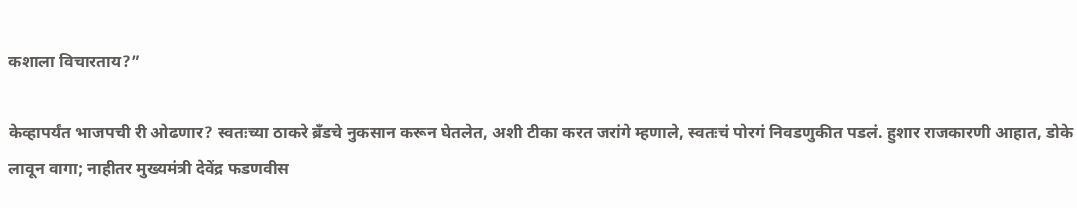कशाला विचारताय?”

केव्हापर्यंत भाजपची री ओढणार? स्वतःच्या ठाकरे ब्रँडचे नुकसान करून घेतलेत, अशी टीका करत जरांगे म्हणाले, स्वतःचं पोरगं निवडणुकीत पडलं. हुशार राजकारणी आहात, डोके लावून वागा; नाहीतर मुख्यमंत्री देवेंद्र फडणवीस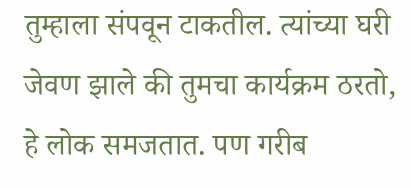तुम्हाला संपवून टाकतील. त्यांच्या घरी जेवण झाले की तुमचा कार्यक्रम ठरतो, हे लोक समजतात. पण गरीब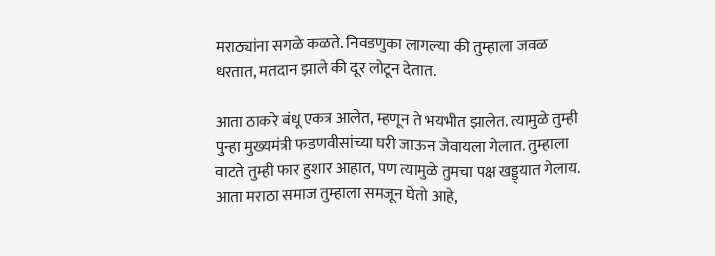मराठ्यांना सगळे कळते. निवडणुका लागल्या की तुम्हाला जवळ धरतात, मतदान झाले की दूर लोटून देतात.

आता ठाकरे बंधू एकत्र आलेत, म्हणून ते भयभीत झालेत. त्यामुळे तुम्ही पुन्हा मुख्यमंत्री फडणवीसांच्या घरी जाऊन जेवायला गेलात. तुम्हाला वाटते तुम्ही फार हुशार आहात, पण त्यामुळे तुमचा पक्ष खड्ड्यात गेलाय. आता मराठा समाज तुम्हाला समजून घेतो आहे,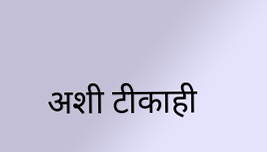अशी टीकाही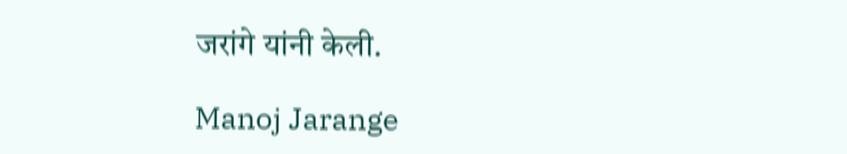जरांगे यांनी केली.

Manoj Jarange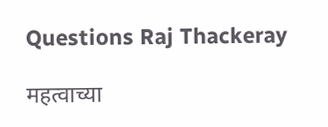Questions Raj Thackeray

महत्वाच्या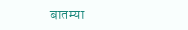बातम्या